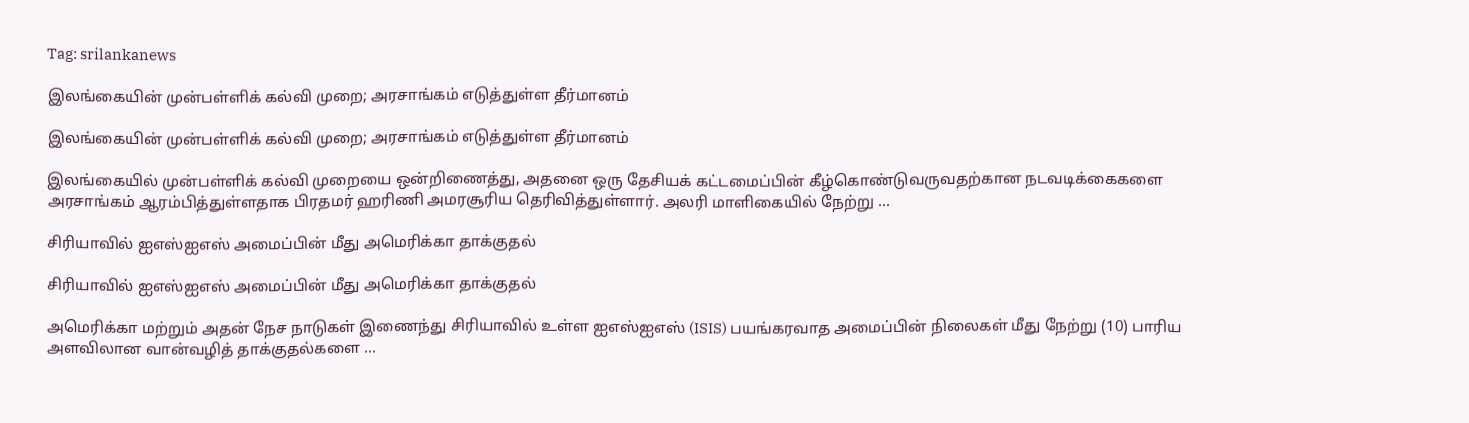Tag: srilankanews

இலங்கையின் முன்பள்ளிக் கல்வி முறை; அரசாங்கம் எடுத்துள்ள தீர்மானம்

இலங்கையின் முன்பள்ளிக் கல்வி முறை; அரசாங்கம் எடுத்துள்ள தீர்மானம்

இலங்கையில் முன்பள்ளிக் கல்வி முறையை ஒன்றிணைத்து, அதனை ஒரு தேசியக் கட்டமைப்பின் கீழ்கொண்டுவருவதற்கான நடவடிக்கைகளை அரசாங்கம் ஆரம்பித்துள்ளதாக பிரதமர் ஹரிணி அமரசூரிய தெரிவித்துள்ளார். அலரி மாளிகையில் நேற்று ...

சிரியாவில் ஐஎஸ்ஐஎஸ் அமைப்பின் மீது அமெரிக்கா தாக்குதல்

சிரியாவில் ஐஎஸ்ஐஎஸ் அமைப்பின் மீது அமெரிக்கா தாக்குதல்

அமெரிக்கா மற்றும் அதன் நேச நாடுகள் இணைந்து சிரியாவில் உள்ள ஐஎஸ்ஐஎஸ் (ISIS) பயங்கரவாத அமைப்பின் நிலைகள் மீது நேற்று (10) பாரிய அளவிலான வான்வழித் தாக்குதல்களை ...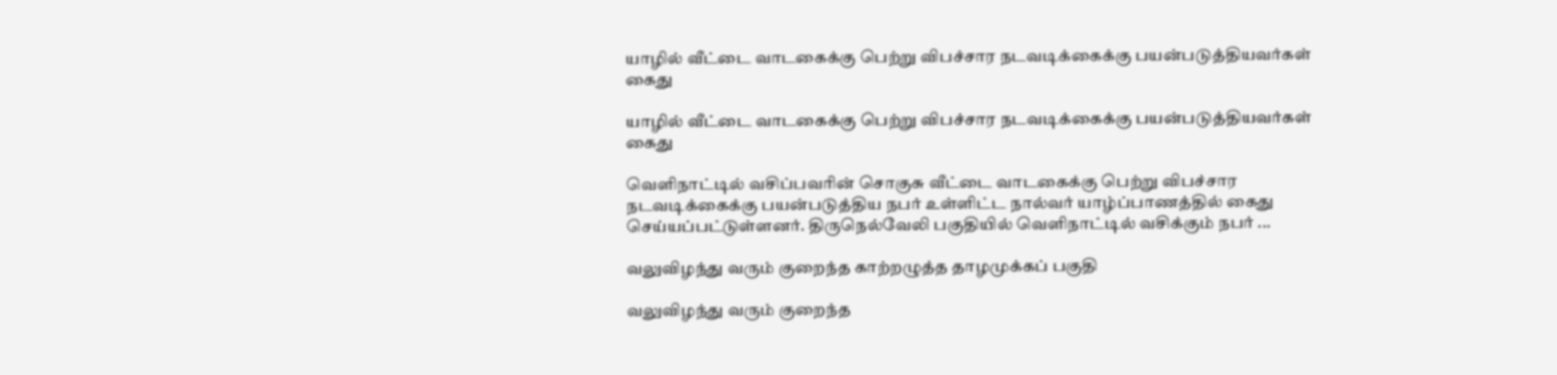யாழில் வீட்டை வாடகைக்கு பெற்று விபச்சார நடவடிக்கைக்கு பயன்படுத்தியவர்கள் கைது

யாழில் வீட்டை வாடகைக்கு பெற்று விபச்சார நடவடிக்கைக்கு பயன்படுத்தியவர்கள் கைது

வெளிநாட்டில் வசிப்பவரின் சொகுசு வீட்டை வாடகைக்கு பெற்று விபச்சார நடவடிக்கைக்கு பயன்படுத்திய நபர் உள்ளிட்ட நால்வர் யாழ்ப்பாணத்தில் கைது செய்யப்பட்டுள்ளனர். திருநெல்வேலி பகுதியில் வெளிநாட்டில் வசிக்கும் நபர் ...

வலுவிழந்து வரும் குறைந்த காற்றழுத்த தாழமுக்கப் பகுதி

வலுவிழந்து வரும் குறைந்த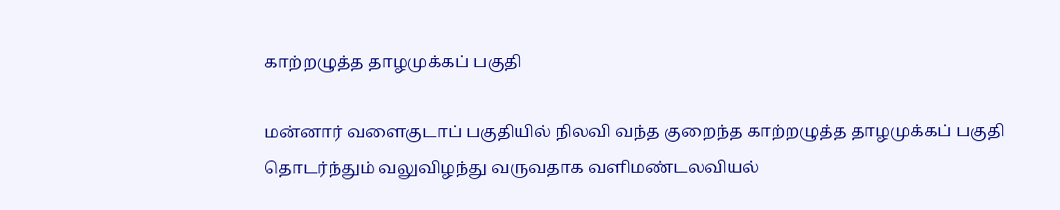காற்றழுத்த தாழமுக்கப் பகுதி

மன்னார் வளைகுடாப் பகுதியில் நிலவி வந்த குறைந்த காற்றழுத்த தாழமுக்கப் பகுதி தொடர்ந்தும் வலுவிழந்து வருவதாக வளிமண்டலவியல்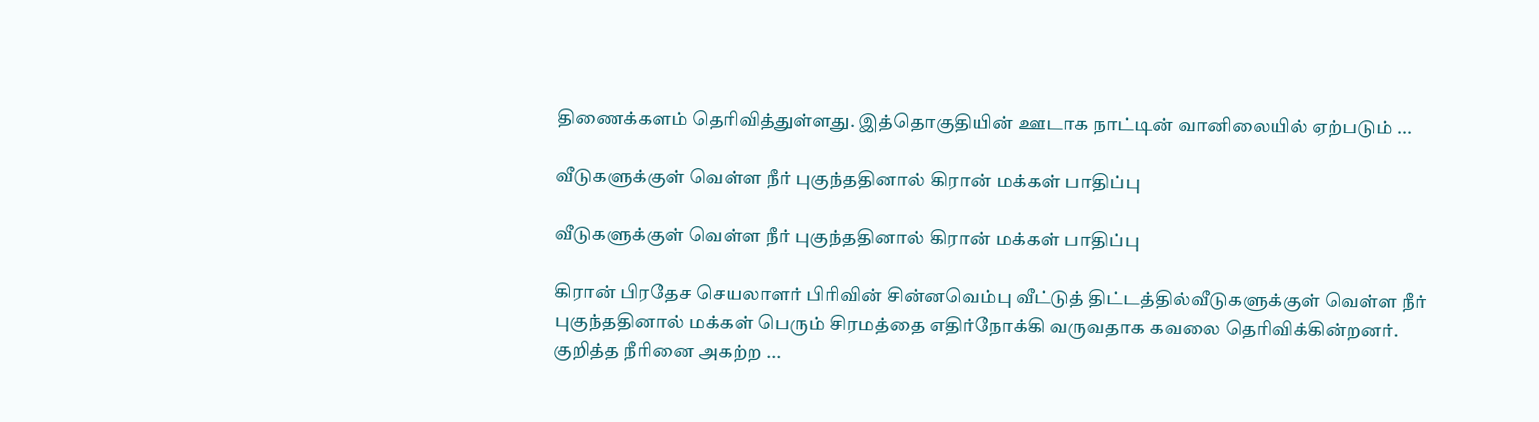திணைக்களம் தெரிவித்துள்ளது. இத்தொகுதியின் ஊடாக நாட்டின் வானிலையில் ஏற்படும் ...

வீடுகளுக்குள் வெள்ள நீர் புகுந்ததினால் கிரான் மக்கள் பாதிப்பு

வீடுகளுக்குள் வெள்ள நீர் புகுந்ததினால் கிரான் மக்கள் பாதிப்பு

கிரான் பிரதேச செயலாளர் பிரிவின் சின்னவெம்பு வீட்டுத் திட்டத்தில்வீடுகளுக்குள் வெள்ள நீர் புகுந்ததினால் மக்கள் பெரும் சிரமத்தை எதிர்நோக்கி வருவதாக கவலை தெரிவிக்கின்றனர். குறித்த நீரினை அகற்ற ...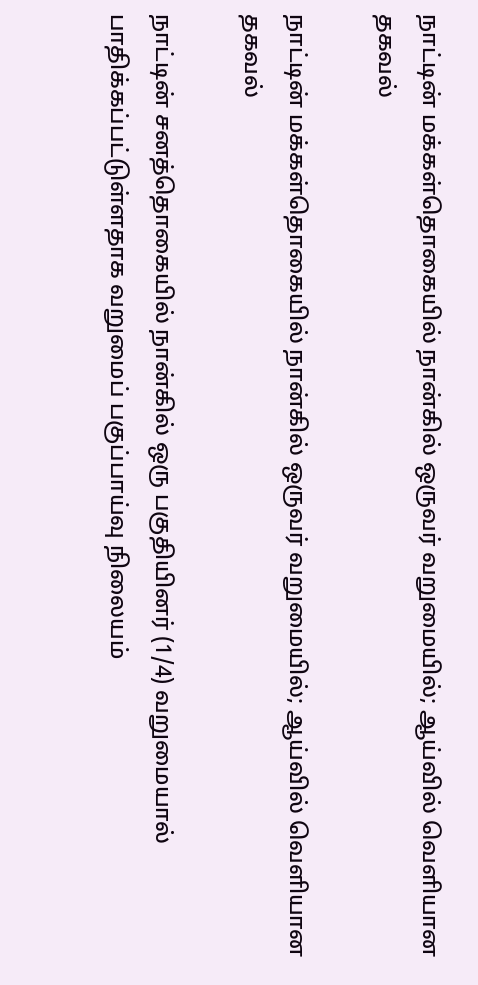நாட்டின் மக்கள்தொகையில் நான்கில் ஒருவர் வறுமையில்; ஆய்வில் வெளியான தகவல்

நாட்டின் மக்கள்தொகையில் நான்கில் ஒருவர் வறுமையில்; ஆய்வில் வெளியான தகவல்

நாட்டின் சனத்தொகையில் நான்கில் ஒரு பகுதியினர் (1/4) வறுமையால் பாதிக்கப்பட்டுள்ளதாக வறுமைப் பகுப்பாய்வு நிலையம்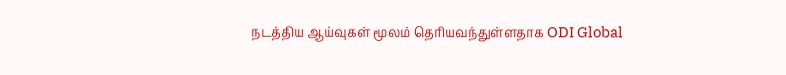நடத்திய ஆய்வுகள் மூலம் தெரியவந்துள்ளதாக ODI Global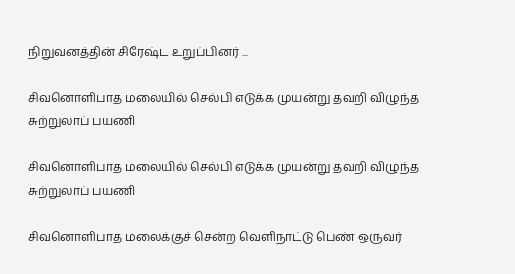நிறுவனத்தின் சிரேஷ்ட உறுப்பினர் ...

சிவனொளிபாத மலையில் செல்பி எடுக்க முயன்று தவறி விழுந்த சுற்றுலாப் பயணி

சிவனொளிபாத மலையில் செல்பி எடுக்க முயன்று தவறி விழுந்த சுற்றுலாப் பயணி

சிவனொளிபாத மலைக்குச் சென்ற வெளிநாட்டு பெண் ஒருவர்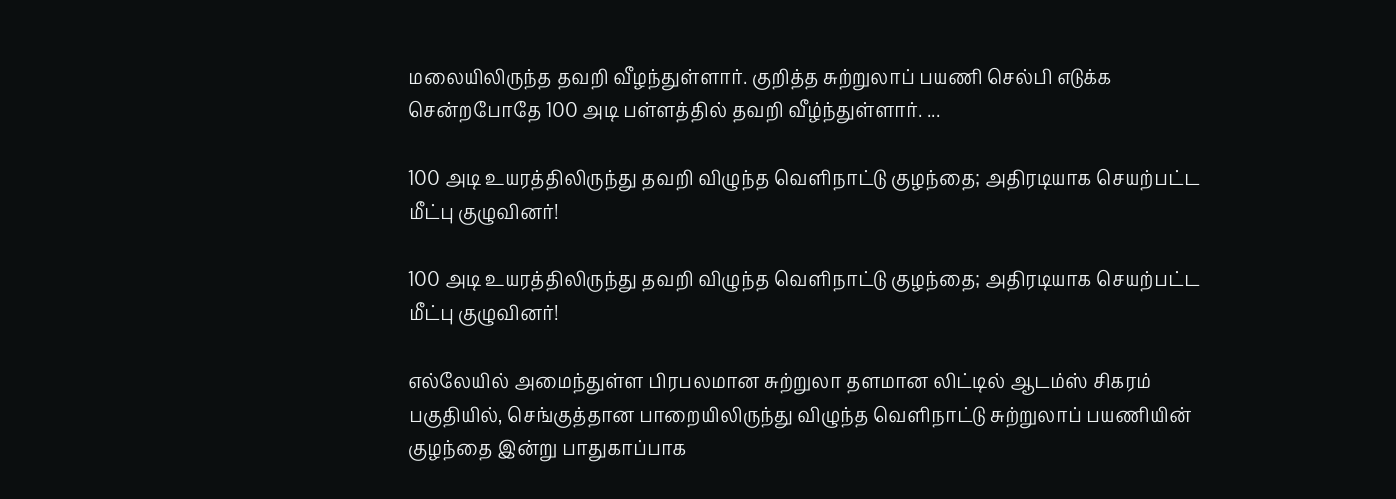மலையிலிருந்த தவறி வீழந்துள்ளார். குறித்த சுற்றுலாப் பயணி செல்பி எடுக்க சென்றபோதே 100 அடி பள்ளத்தில் தவறி வீழ்ந்துள்ளார். ...

100 அடி உயரத்திலிருந்து தவறி விழுந்த வெளிநாட்டு குழந்தை; அதிரடியாக செயற்பட்ட மீட்பு குழுவினர்!

100 அடி உயரத்திலிருந்து தவறி விழுந்த வெளிநாட்டு குழந்தை; அதிரடியாக செயற்பட்ட மீட்பு குழுவினர்!

எல்லேயில் அமைந்துள்ள பிரபலமான சுற்றுலா தளமான லிட்டில் ஆடம்ஸ் சிகரம் பகுதியில், செங்குத்தான பாறையிலிருந்து விழுந்த வெளிநாட்டு சுற்றுலாப் பயணியின் குழந்தை இன்று பாதுகாப்பாக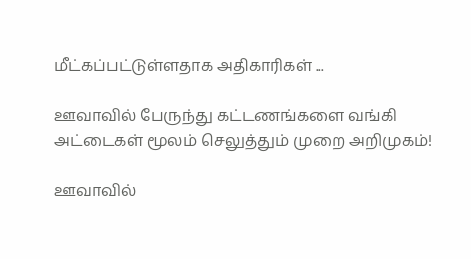மீட்கப்பட்டுள்ளதாக அதிகாரிகள் ...

ஊவாவில் பேருந்து கட்டணங்களை வங்கி அட்டைகள் மூலம் செலுத்தும் முறை அறிமுகம்!

ஊவாவில்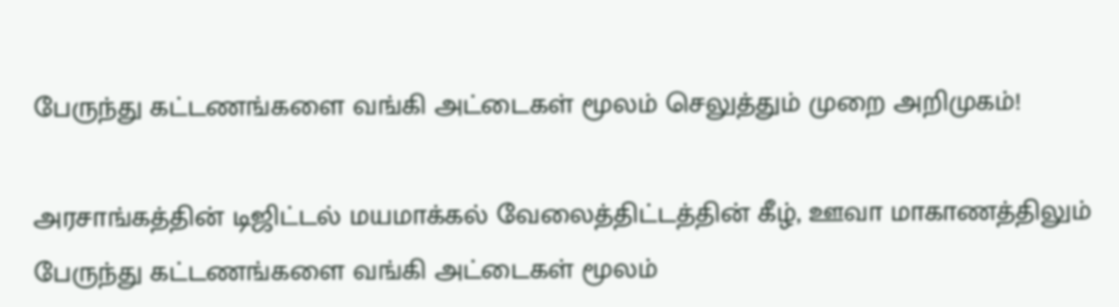பேருந்து கட்டணங்களை வங்கி அட்டைகள் மூலம் செலுத்தும் முறை அறிமுகம்!

அரசாங்கத்தின் டிஜிட்டல் மயமாக்கல் வேலைத்திட்டத்தின் கீழ், ஊவா மாகாணத்திலும் பேருந்து கட்டணங்களை வங்கி அட்டைகள் மூலம்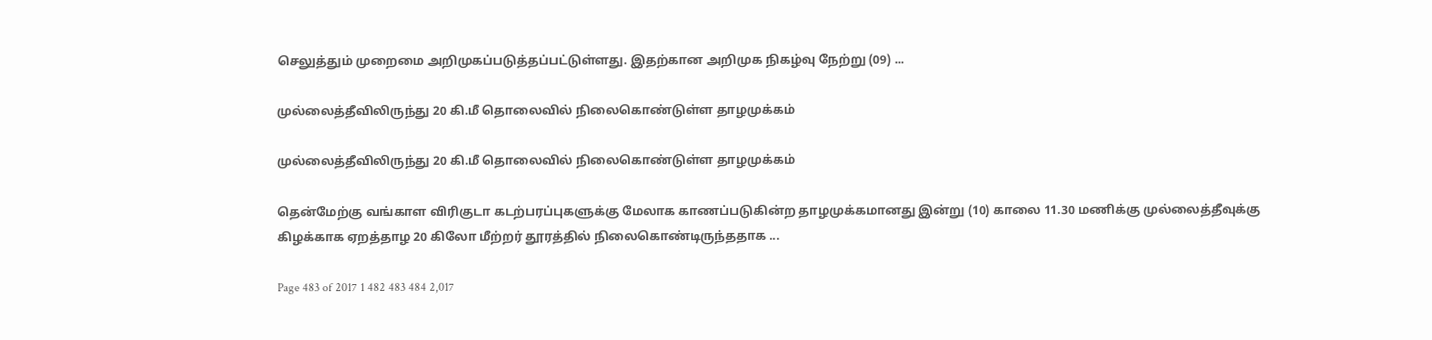செலுத்தும் முறைமை அறிமுகப்படுத்தப்பட்டுள்ளது. இதற்கான அறிமுக நிகழ்வு நேற்று (09) ...

முல்லைத்தீவிலிருந்து 20 கி.மீ தொலைவில் நிலைகொண்டுள்ள தாழமுக்கம்

முல்லைத்தீவிலிருந்து 20 கி.மீ தொலைவில் நிலைகொண்டுள்ள தாழமுக்கம்

தென்மேற்கு வங்காள விரிகுடா கடற்பரப்புகளுக்கு மேலாக காணப்படுகின்ற தாழமுக்கமானது இன்று (10) காலை 11.30 மணிக்கு முல்லைத்தீவுக்கு கிழக்காக ஏறத்தாழ 20 கிலோ மீற்றர் தூரத்தில் நிலைகொண்டிருந்ததாக ...

Page 483 of 2017 1 482 483 484 2,017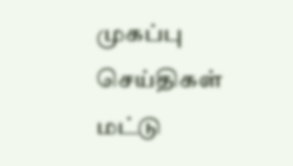முகப்பு
செய்திகள்
மட்டு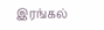இரங்கல்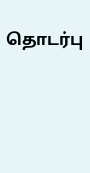தொடர்பு